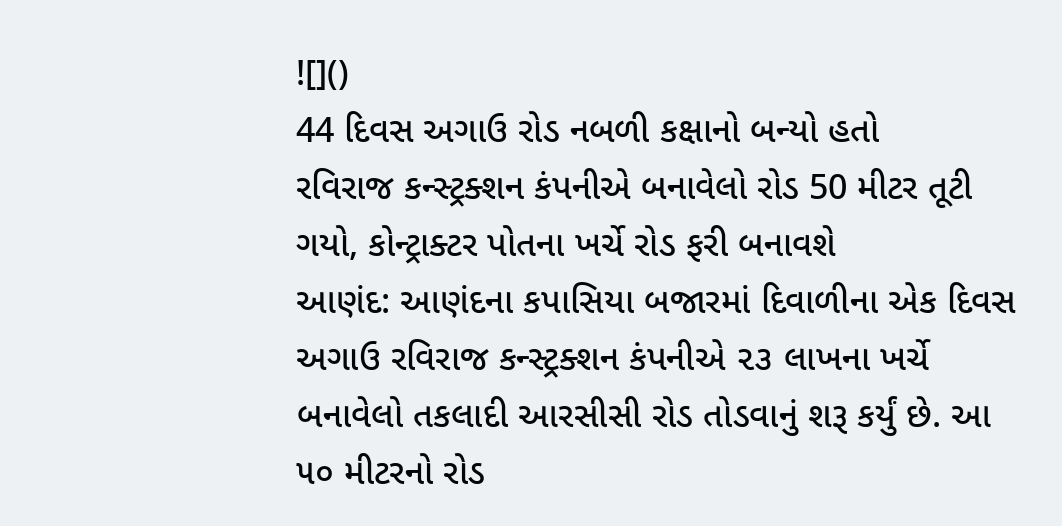![]()
44 દિવસ અગાઉ રોડ નબળી કક્ષાનો બન્યો હતો
રવિરાજ કન્સ્ટ્રક્શન કંપનીએ બનાવેલો રોડ 50 મીટર તૂટી ગયો, કોન્ટ્રાક્ટર પોતના ખર્ચે રોડ ફરી બનાવશે
આણંદ: આણંદના કપાસિયા બજારમાં દિવાળીના એક દિવસ અગાઉ રવિરાજ કન્સ્ટ્રક્શન કંપનીએ ૨૩ લાખના ખર્ચે બનાવેલો તકલાદી આરસીસી રોડ તોડવાનું શરૂ કર્યું છે. આ ૫૦ મીટરનો રોડ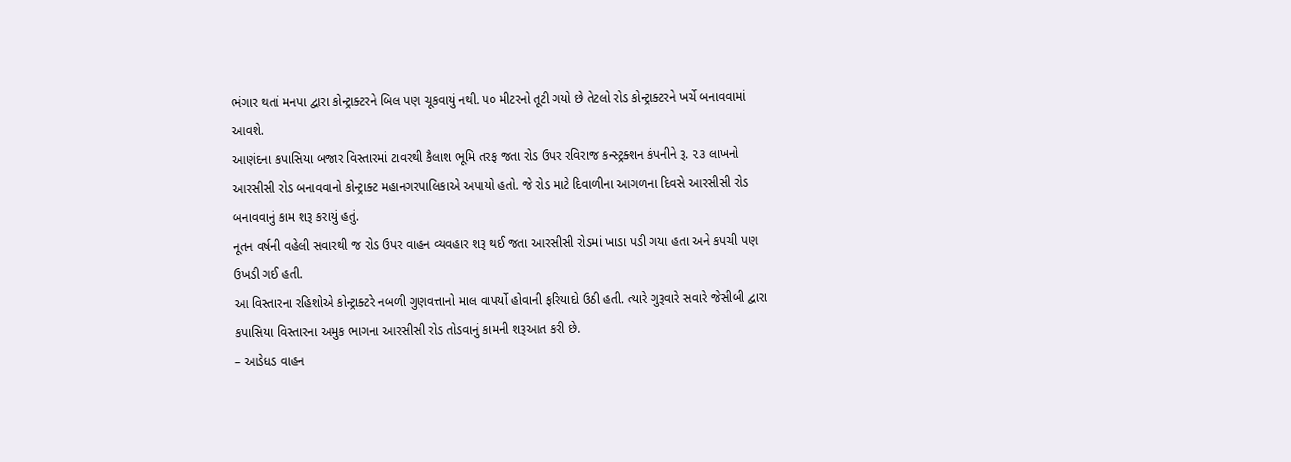ભંગાર થતાં મનપા દ્વારા કોન્ટ્રાક્ટરને બિલ પણ ચૂકવાયું નથી. ૫૦ મીટરનો તૂટી ગયો છે તેટલો રોડ કોન્ટ્રાક્ટરને ખર્ચે બનાવવામાં આવશે.
આણંદના કપાસિયા બજાર વિસ્તારમાં ટાવરથી કૈલાશ ભૂમિ તરફ જતા રોડ ઉપર રવિરાજ કન્સ્ટ્રક્શન કંપનીને રૂ. ૨૩ લાખનો આરસીસી રોડ બનાવવાનો કોન્ટ્રાક્ટ મહાનગરપાલિકાએ અપાયો હતો. જે રોડ માટે દિવાળીના આગળના દિવસે આરસીસી રોડ બનાવવાનું કામ શરૂ કરાયું હતું.
નૂતન વર્ષની વહેલી સવારથી જ રોડ ઉપર વાહન વ્યવહાર શરૂ થઈ જતા આરસીસી રોડમાં ખાડા પડી ગયા હતા અને કપચી પણ ઉખડી ગઈ હતી.
આ વિસ્તારના રહિશોએ કોન્ટ્રાક્ટરે નબળી ગુણવત્તાનો માલ વાપર્યો હોવાની ફરિયાદો ઉઠી હતી. ત્યારે ગુરૂવારે સવારે જેસીબી દ્વારા કપાસિયા વિસ્તારના અમુક ભાગના આરસીસી રોડ તોડવાનું કામની શરૂઆત કરી છે.
– આડેધડ વાહન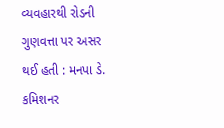વ્યવહારથી રોડની ગુણવત્તા પર અસર થઈ હતી : મનપા ડે. કમિશનર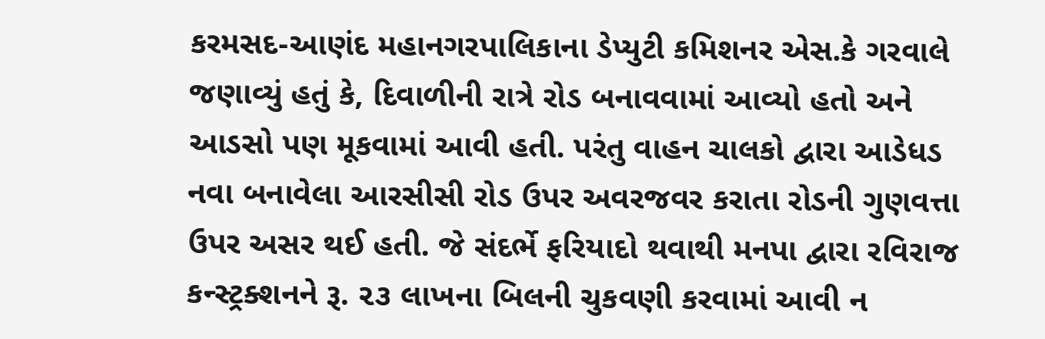કરમસદ-આણંદ મહાનગરપાલિકાના ડેપ્યુટી કમિશનર એસ.કે ગરવાલે જણાવ્યું હતું કે, દિવાળીની રાત્રે રોડ બનાવવામાં આવ્યો હતો અને આડસો પણ મૂકવામાં આવી હતી. પરંતુ વાહન ચાલકો દ્વારા આડેધડ નવા બનાવેલા આરસીસી રોડ ઉપર અવરજવર કરાતા રોડની ગુણવત્તા ઉપર અસર થઈ હતી. જે સંદર્ભે ફરિયાદો થવાથી મનપા દ્વારા રવિરાજ કન્સ્ટ્રક્શનને રૂ. ૨૩ લાખના બિલની ચુકવણી કરવામાં આવી ન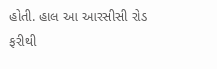હોતી. હાલ આ આરસીસી રોડ ફરીથી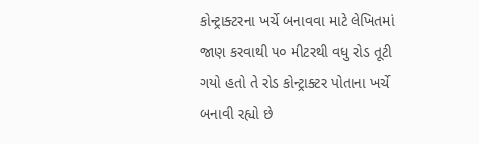કોન્ટ્રાક્ટરના ખર્ચે બનાવવા માટે લેખિતમાં જાણ કરવાથી ૫૦ મીટરથી વધુ રોડ તૂટી ગયો હતો તે રોડ કોન્ટ્રાક્ટર પોતાના ખર્ચે બનાવી રહ્યો છે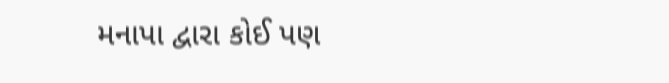મનાપા દ્વારા કોઈ પણ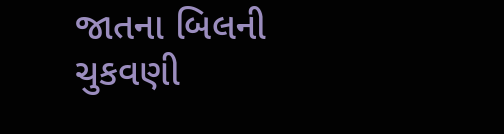જાતના બિલની ચુકવણી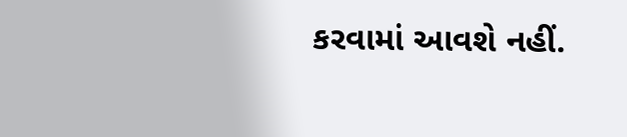કરવામાં આવશે નહીં.